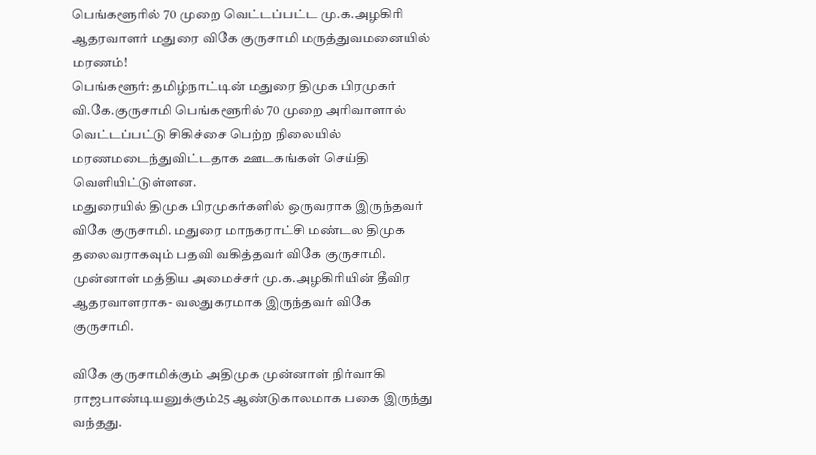பெங்களூரில் 70 முறை வெட்டப்பட்ட மு.க.அழகிரி ஆதரவாளர் மதுரை விகே குருசாமி மருத்துவமனையில் மரணம்!
பெங்களூர்: தமிழ்நாட்டின் மதுரை திமுக பிரமுகர் வி.கே.குருசாமி பெங்களூரில் 70 முறை அரிவாளால் வெட்டப்பட்டு சிகிச்சை பெற்ற நிலையில் மரணமடைந்துவிட்டதாக ஊடகங்கள் செய்தி வெளியிட்டுள்ளன.
மதுரையில் திமுக பிரமுகர்களில் ஒருவராக இருந்தவர் விகே குருசாமி. மதுரை மாநகராட்சி மண்டல திமுக தலைவராகவும் பதவி வகித்தவர் விகே குருசாமி. முன்னாள் மத்திய அமைச்சர் மு.க.அழகிரியின் தீவிர ஆதரவாளராக- வலதுகரமாக இருந்தவர் விகே குருசாமி.

விகே குருசாமிக்கும் அதிமுக முன்னாள் நிர்வாகி ராஜபாண்டியனுக்கும்25 ஆண்டுகாலமாக பகை இருந்து வந்தது.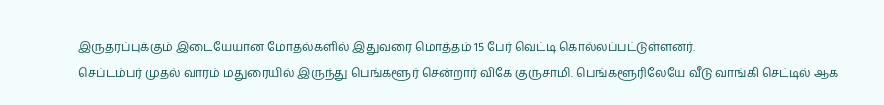இருதரப்புக்கும் இடையேயான மோதல்களில் இதுவரை மொத்தம் 15 பேர் வெட்டி கொல்லப்பட்டுள்ளனர்.
செப்டம்பர் முதல் வாரம் மதுரையில் இருந்து பெங்களூர் சென்றார் விகே குருசாமி. பெங்களூரிலேயே வீடு வாங்கி செட்டில் ஆக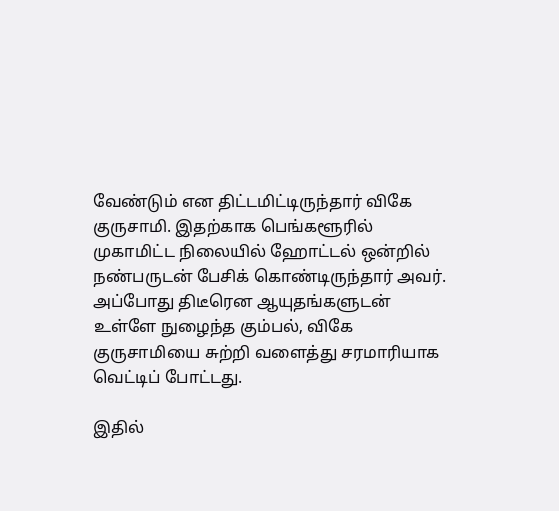வேண்டும் என திட்டமிட்டிருந்தார் விகே குருசாமி. இதற்காக பெங்களூரில் முகாமிட்ட நிலையில் ஹோட்டல் ஒன்றில் நண்பருடன் பேசிக் கொண்டிருந்தார் அவர். அப்போது திடீரென ஆயுதங்களுடன் உள்ளே நுழைந்த கும்பல், விகே குருசாமியை சுற்றி வளைத்து சரமாரியாக வெட்டிப் போட்டது.

இதில்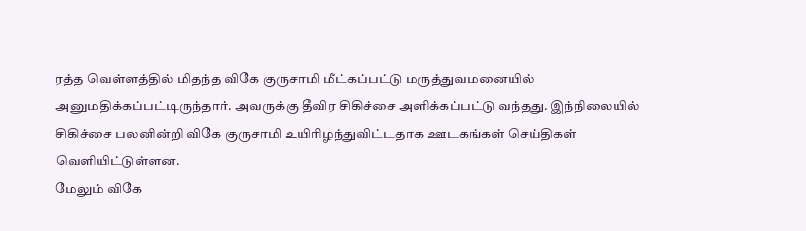ரத்த வெள்ளத்தில் மிதந்த விகே குருசாமி மீட்கப்பட்டு மருத்துவமனையில் அனுமதிக்கப்பட்டிருந்தார். அவருக்கு தீவிர சிகிச்சை அளிக்கப்பட்டு வந்தது. இந்நிலையில் சிகிச்சை பலனின்றி விகே குருசாமி உயிரிழந்துவிட்டதாக ஊடகங்கள் செய்திகள் வெளியிட்டுள்ளன.
மேலும் விகே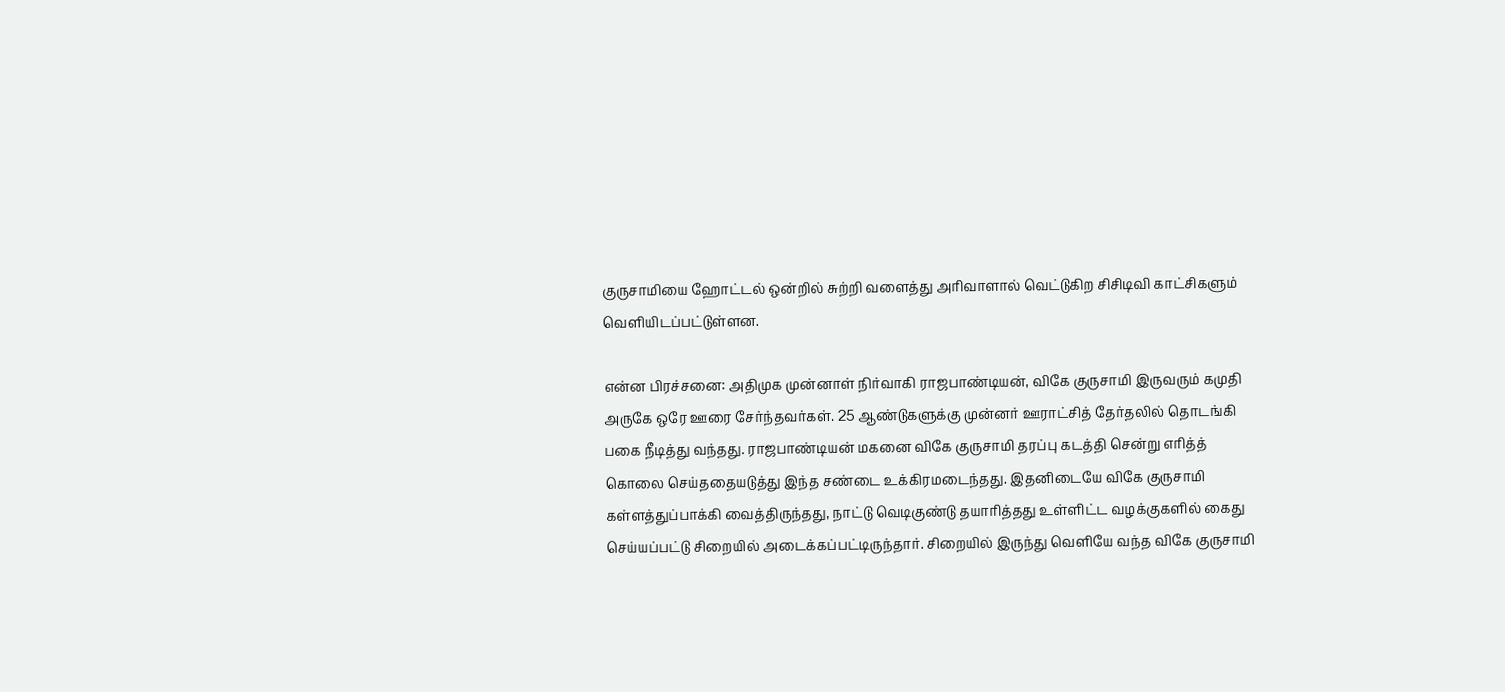குருசாமியை ஹோட்டல் ஒன்றில் சுற்றி வளைத்து அரிவாளால் வெட்டுகிற சிசிடிவி காட்சிகளும் வெளியிடப்பட்டுள்ளன.

என்ன பிரச்சனை: அதிமுக முன்னாள் நிர்வாகி ராஜபாண்டியன், விகே குருசாமி இருவரும் கமுதி அருகே ஒரே ஊரை சேர்ந்தவர்கள். 25 ஆண்டுகளுக்கு முன்னர் ஊராட்சித் தேர்தலில் தொடங்கி பகை நீடித்து வந்தது. ராஜபாண்டியன் மகனை விகே குருசாமி தரப்பு கடத்தி சென்று எரித்த் கொலை செய்ததையடுத்து இந்த சண்டை உக்கிரமடைந்தது. இதனிடையே விகே குருசாமி கள்ளத்துப்பாக்கி வைத்திருந்தது, நாட்டு வெடிகுண்டு தயாரித்தது உள்ளிட்ட வழக்குகளில் கைது செய்யப்பட்டு சிறையில் அடைக்கப்பட்டிருந்தார். சிறையில் இருந்து வெளியே வந்த விகே குருசாமி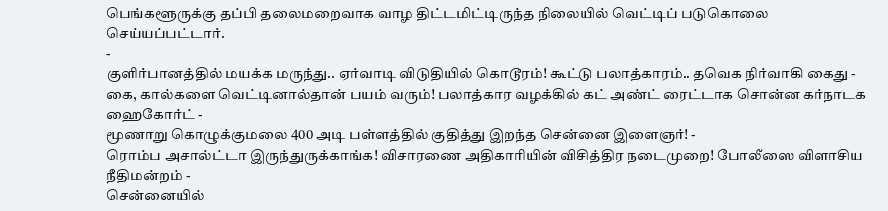பெங்களூருக்கு தப்பி தலைமறைவாக வாழ திட்டமிட்டிருந்த நிலையில் வெட்டிப் படுகொலை செய்யப்பட்டார்.
-
குளிர்பானத்தில் மயக்க மருந்து.. ஏர்வாடி விடுதியில் கொடூரம்! கூட்டு பலாத்காரம்.. தவெக நிர்வாகி கைது -
கை, கால்களை வெட்டினால்தான் பயம் வரும்! பலாத்கார வழக்கில் கட் அண்ட் ரைட்டாக சொன்ன கர்நாடக ஹைகோர்ட் -
மூணாறு கொழுக்குமலை 400 அடி பள்ளத்தில் குதித்து இறந்த சென்னை இளைஞர்! -
ரொம்ப அசால்ட்டா இருந்துருக்காங்க! விசாரணை அதிகாரியின் விசித்திர நடைமுறை! போலீஸை விளாசிய நீதிமன்றம் -
சென்னையில்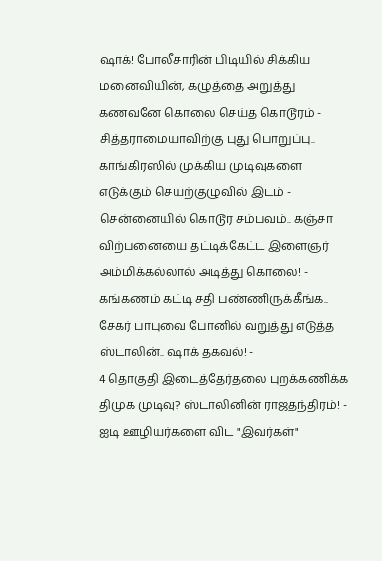ஷாக்! போலீசாரின் பிடியில் சிக்கிய மனைவியின், கழுத்தை அறுத்து கணவனே கொலை செய்த கொடூரம் -
சித்தராமையாவிற்கு புது பொறுப்பு.. காங்கிரஸில் முக்கிய முடிவுகளை எடுக்கும் செயற்குழுவில் இடம் -
சென்னையில் கொடூர சம்பவம்.. கஞ்சா விற்பனையை தட்டிக்கேட்ட இளைஞர் அம்மிக்கல்லால் அடித்து கொலை! -
கங்கணம் கட்டி சதி பண்ணிருக்கீங்க.. சேகர் பாபுவை போனில் வறுத்து எடுத்த ஸ்டாலின்.. ஷாக் தகவல்! -
4 தொகுதி இடைத்தேர்தலை புறக்கணிக்க திமுக முடிவு? ஸ்டாலினின் ராஜதந்திரம்! -
ஐடி ஊழியர்களை விட "இவர்கள்"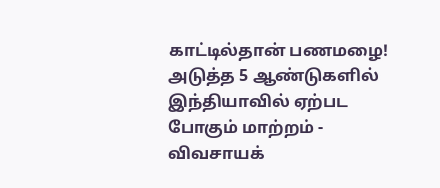காட்டில்தான் பணமழை! அடுத்த 5 ஆண்டுகளில் இந்தியாவில் ஏற்பட போகும் மாற்றம் -
விவசாயக்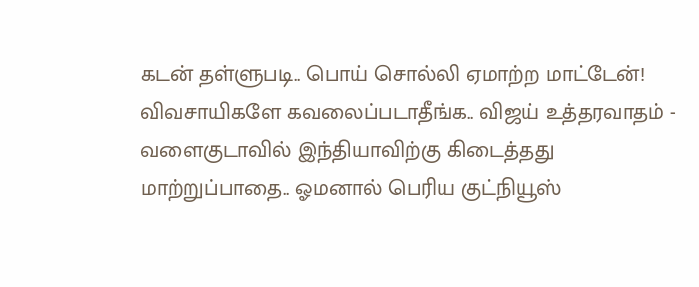கடன் தள்ளுபடி.. பொய் சொல்லி ஏமாற்ற மாட்டேன்! விவசாயிகளே கவலைப்படாதீங்க.. விஜய் உத்தரவாதம் -
வளைகுடாவில் இந்தியாவிற்கு கிடைத்தது மாற்றுப்பாதை.. ஓமனால் பெரிய குட்நியூஸ்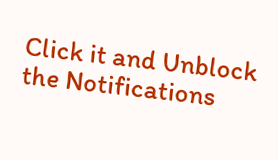Click it and Unblock the Notifications